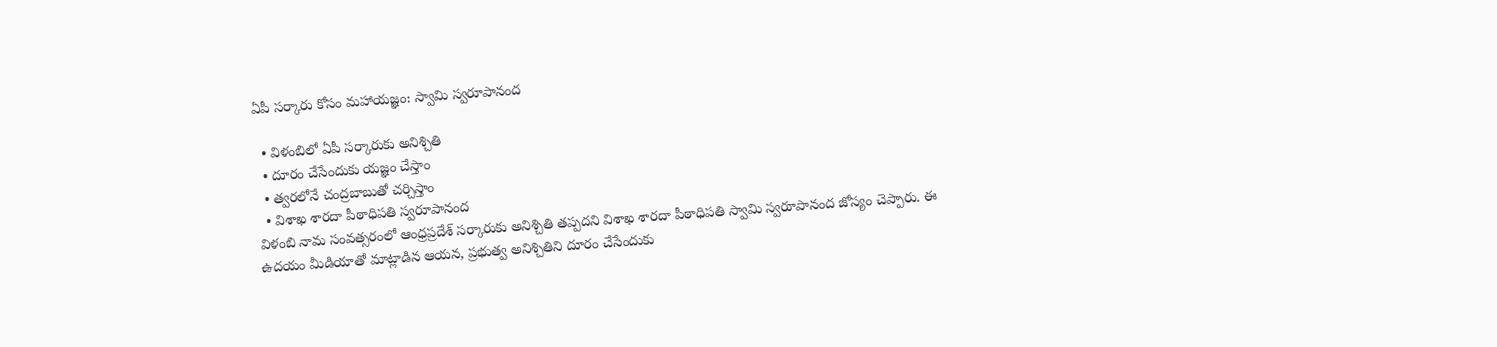ఏపీ సర్కారు కోసం మహాయజ్ఞం: స్వామి స్వరూపానంద

  • విళంబిలో ఏపీ సర్కారుకు అనిశ్చితి
  • దూరం చేసేందుకు యజ్ఞం చేస్తాం
  • త్వరలోనే చంద్రబాబుతో చర్చిస్తాం
  • విశాఖ శారదా పీఠాధిపతి స్వరూపానంద
విళంబి నామ సంవత్సరంలో ఆంధ్రప్రదేశ్ సర్కారుకు అనిశ్చితి తప్పదని విశాఖ శారదా పీఠాధిపతి స్వామి స్వరూపానంద జోస్యం చెప్పారు. ఈ ఉదయం మీడియాతో మాట్లాడిన ఆయన, ప్రభుత్వ అనిశ్చితిని దూరం చేసేందుకు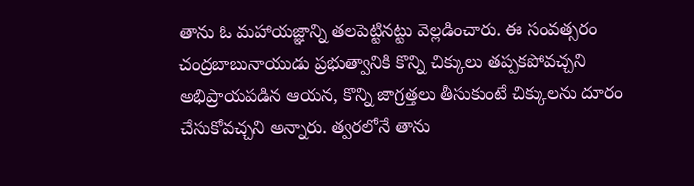తాను ఓ మహాయజ్ఞాన్ని తలపెట్టినట్టు వెల్లడించారు. ఈ సంవత్సరం చంద్రబాబునాయుడు ప్రభుత్వానికి కొన్ని చిక్కులు తప్పకపోవచ్చని అభిప్రాయపడిన ఆయన, కొన్ని జాగ్రత్తలు తీసుకుంటే చిక్కులను దూరం చేసుకోవచ్చని అన్నారు. త్వరలోనే తాను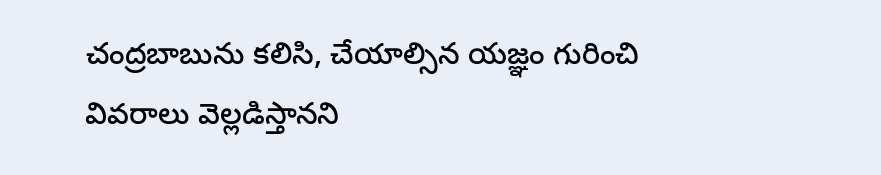చంద్రబాబును కలిసి, చేయాల్సిన యజ్ఞం గురించి వివరాలు వెల్లడిస్తానని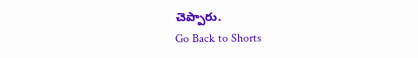చెప్పారు.
Go Back to Shorts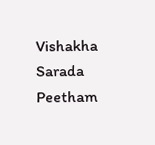Vishakha Sarada Peetham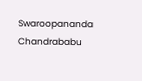Swaroopananda
Chandrababu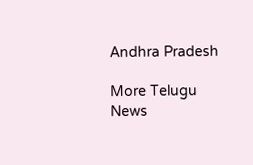Andhra Pradesh

More Telugu News